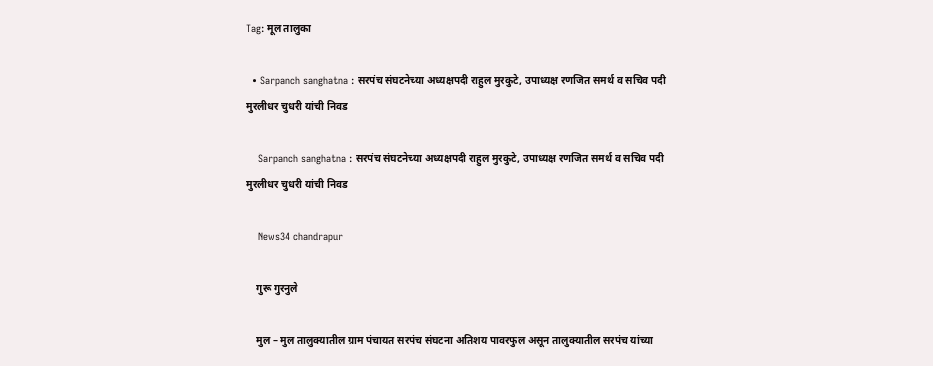Tag: मूल तालुका

  • Sarpanch sanghatna : सरपंच संघटनेच्या अध्यक्षपदी राहुल मुरकुटे, उपाध्यक्ष रणजित समर्थ व सचिव पदी मुरलीधर चुधरी यांची निवड

    Sarpanch sanghatna : सरपंच संघटनेच्या अध्यक्षपदी राहुल मुरकुटे, उपाध्यक्ष रणजित समर्थ व सचिव पदी मुरलीधर चुधरी यांची निवड

    News34 chandrapur

    गुरू गुरनुले

    मुल – मुल तालुक्यातील ग्राम पंचायत सरपंच संघटना अतिशय पावरफुल असून तालुक्यातील सरपंच यांच्या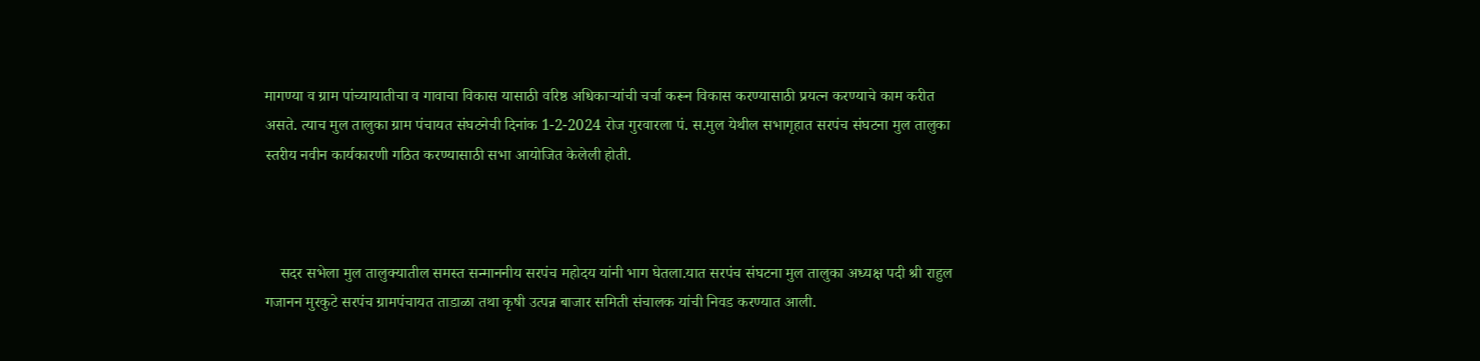मागण्या व ग्राम पांच्यायातीचा व गावाचा विकास यासाठी वरिष्ठ अधिकाऱ्यांची चर्चा करून विकास करण्यासाठी प्रयत्न करण्याचे काम करीत असते. त्याच मुल तालुका ग्राम पंचायत संघटनेची दिनांक 1-2-2024 रोज गुरवारला पं. स.मुल येथील सभागृहात सरपंच संघटना मुल तालुका स्तरीय नवीन कार्यकारणी गठित करण्यासाठी सभा आयोजित केलेली होती.



    सदर सभेला मुल तालुक्यातील समस्त सन्माननीय सरपंच महोदय यांनी भाग घेतला.यात सरपंच संघटना मुल तालुका अध्यक्ष पदी श्री राहुल गजानन मुरकुटे सरपंच ग्रामपंचायत ताडाळा तथा कृषी उत्पन्न बाजार समिती संचालक यांची निवड करण्यात आली.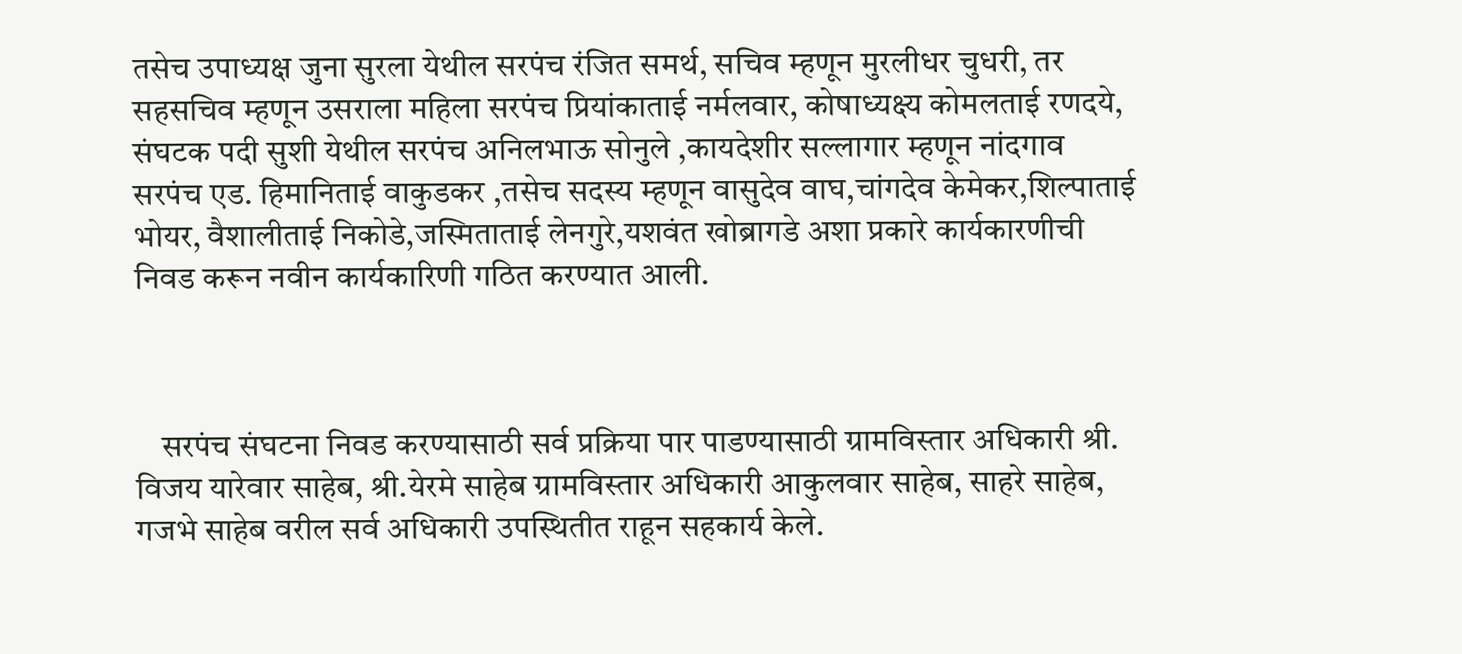तसेच उपाध्यक्ष जुना सुरला येथील सरपंच रंजित समर्थ, सचिव म्हणून मुरलीधर चुधरी, तर सहसचिव म्हणून उसराला महिला सरपंच प्रियांकाताई नर्मलवार, कोषाध्यक्ष्य कोमलताई रणदये, संघटक पदी सुशी येथील सरपंच अनिलभाऊ सोनुले ,कायदेशीर सल्लागार म्हणून नांदगाव सरपंच एड. हिमानिताई वाकुडकर ,तसेच सदस्य म्हणून वासुदेव वाघ,चांगदेव केमेकर,शिल्पाताई भोयर, वैशालीताई निकोडे,जस्मिताताई लेनगुरे,यशवंत खोब्रागडे अशा प्रकारे कार्यकारणीची निवड करून नवीन कार्यकारिणी गठित करण्यात आली.



    सरपंच संघटना निवड करण्यासाठी सर्व प्रक्रिया पार पाडण्यासाठी ग्रामविस्तार अधिकारी श्री. विजय यारेवार साहेब, श्री.येरमे साहेब ग्रामविस्तार अधिकारी आकुलवार साहेब, साहरे साहेब, गजभे साहेब वरील सर्व अधिकारी उपस्थितीत राहून सहकार्य केले.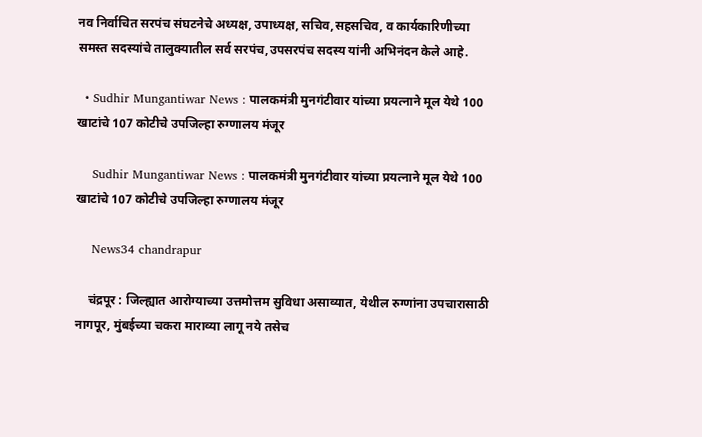नव निर्वाचित सरपंच संघटनेचे अध्यक्ष, उपाध्यक्ष, सचिव,सहसचिव, व कार्यकारिणीच्या समस्त सदस्यांचे तालुक्यातील सर्व सरपंच,उपसरपंच सदस्य यांनी अभिनंदन केले आहे.

  • Sudhir Mungantiwar News : पालकमंत्री मुनगंटीवार यांच्या प्रयत्नाने मूल येथे 100 खाटांचे 107 कोटीचे उपजिल्हा रुग्णालय मंजूर

    Sudhir Mungantiwar News : पालकमंत्री मुनगंटीवार यांच्या प्रयत्नाने मूल येथे 100 खाटांचे 107 कोटीचे उपजिल्हा रुग्णालय मंजूर

    News34 chandrapur

    चंद्रपूर : जिल्ह्यात आरोग्याच्या उत्तमोत्तम सुविधा असाव्यात, येथील रुग्णांना उपचारासाठी नागपूर, मुंबईच्या चकरा माराव्या लागू नये तसेच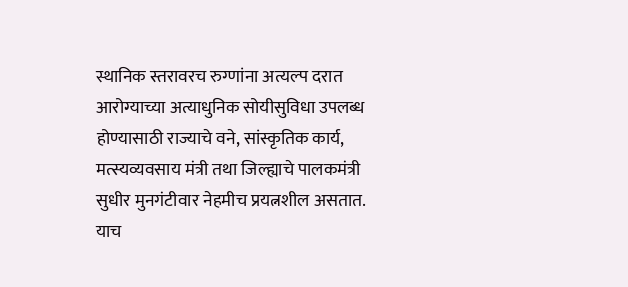स्थानिक स्तरावरच रुग्णांना अत्यल्प दरात आरोग्याच्या अत्याधुनिक सोयीसुविधा उपलब्ध होण्यासाठी राज्याचे वने, सांस्कृतिक कार्य, मत्स्यव्यवसाय मंत्री तथा जिल्ह्याचे पालकमंत्री सुधीर मुनगंटीवार नेहमीच प्रयत्नशील असतात. याच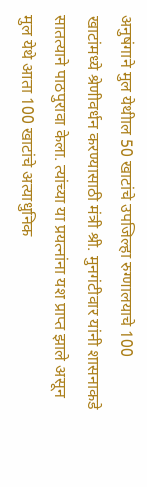अनुषंगाने मुल येथीाल 50 खाटांचे उपजिल्हा रुग्णालयाचे 100 खाटांमध्ये श्रेणीवर्धन करण्यासाठी मंत्री श्री. मुनगंटीवार यांनी शासनाकडे सातत्याने पाठपुरावा केला. त्यांच्या या प्रयत्नांना यश प्राप्त झाले असून मुल येथे आता 100 खाटांचे अत्याधुनिक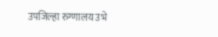उपजिल्हा रुग्णालय उभे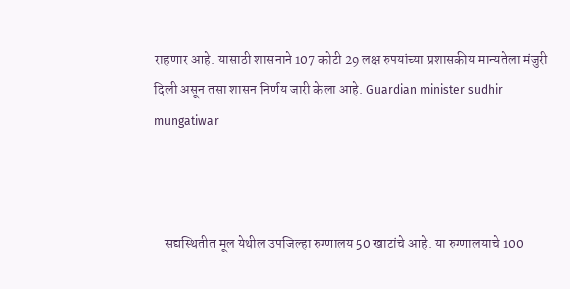राहणार आहे. यासाठी शासनाने 107 कोटी 29 लक्ष रुपयांच्या प्रशासकीय मान्यतेला मंजुरी दिली असून तसा शासन निर्णय जारी केला आहे. Guardian minister sudhir mungatiwar



    सद्यस्थितीत मूल येथील उपजिल्हा रुग्णालय 50 खाटांचे आहे. या रुग्णालयाचे 100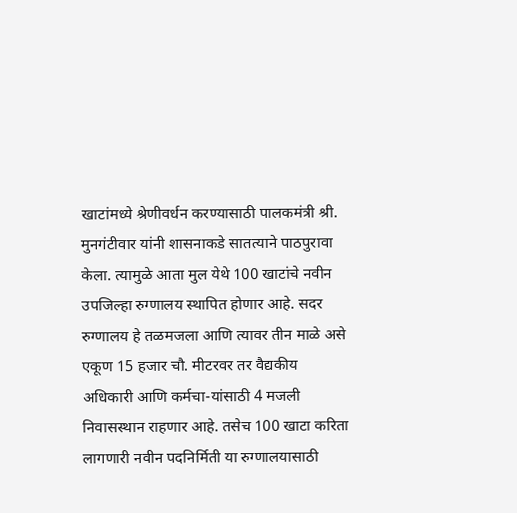खाटांमध्ये श्रेणीवर्धन करण्यासाठी पालकमंत्री श्री. मुनगंटीवार यांनी शासनाकडे सातत्याने पाठपुरावा केला. त्यामुळे आता मुल येथे 100 खाटांचे नवीन उपजिल्हा रुग्णालय स्थापित होणार आहे. सदर रुग्णालय हे तळमजला आणि त्यावर तीन माळे असे एकूण 15 हजार चौ. मीटरवर तर वैद्यकीय अधिकारी आणि कर्मचा-यांसाठी 4 मजली निवासस्थान राहणार आहे. तसेच 100 खाटा करिता लागणारी नवीन पदनिर्मिती या रुग्णालयासाठी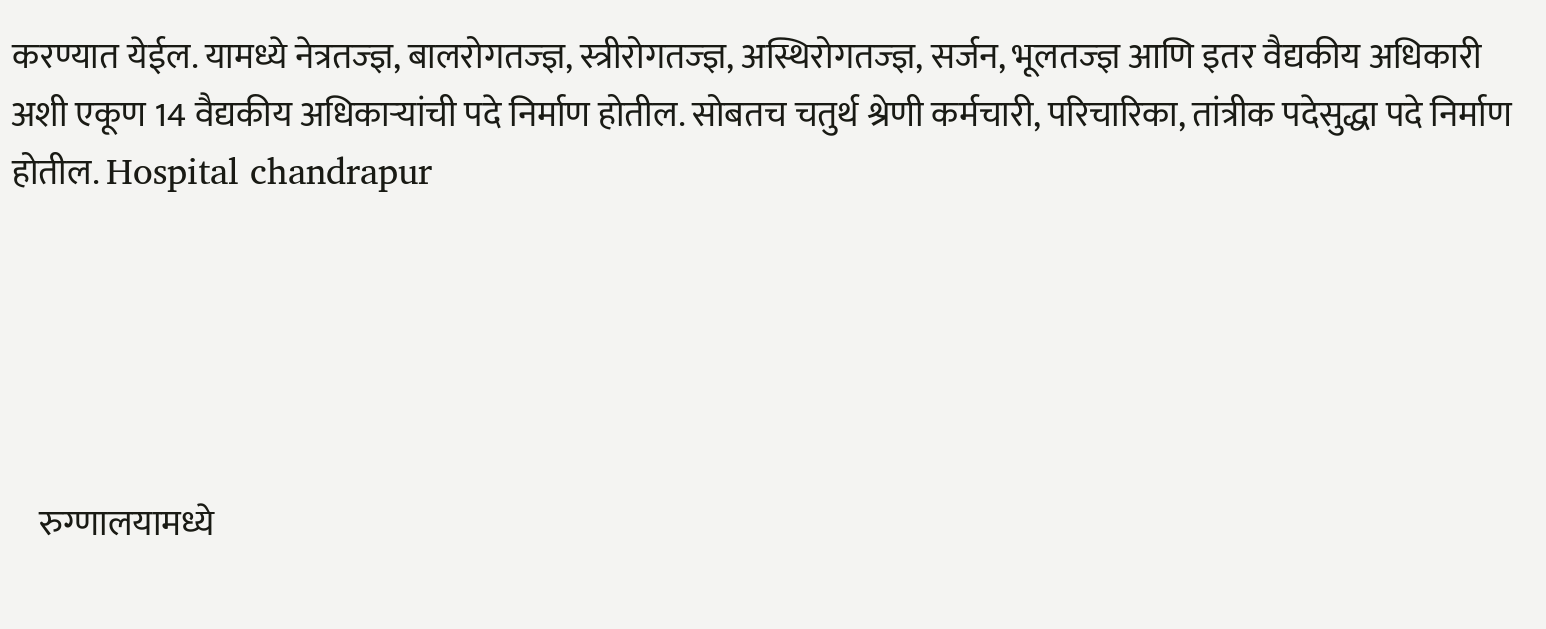करण्यात येईल. यामध्ये नेत्रतज्‍ज्ञ, बालरोगतज्‍ज्ञ, स्त्रीरोगतज्‍ज्ञ, अस्थिरोगतज्‍ज्ञ, सर्जन, भूलतज्‍ज्ञ आणि इतर वैद्यकीय अधिकारी अशी एकूण 14 वैद्यकीय अधिकाऱ्यांची पदे निर्माण होतील. सोबतच चतुर्थ श्रेणी कर्मचारी, परिचारिका, तांत्रीक पदेसुद्धा पदे निर्माण होतील. Hospital chandrapur





    रुग्णालयामध्ये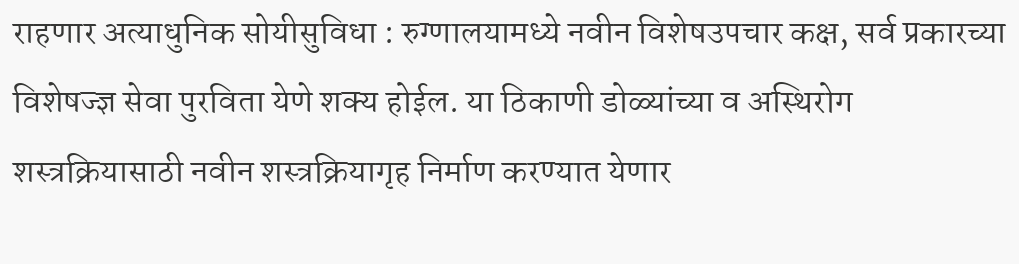राहणार अत्याधुनिक सोयीसुविधा : रुग्णालयामध्ये नवीन विशेषउपचार कक्ष, सर्व प्रकारच्या विशेषज्‍ज्ञ सेवा पुरविता येणे शक्य होईल. या ठिकाणी डोळ्यांच्या व अस्थिरोग शस्त्रक्रियासाठी नवीन शस्त्रक्रियागृह निर्माण करण्यात येणार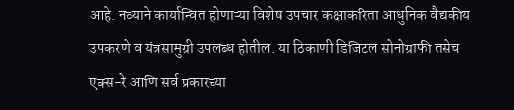आहे. नव्याने कार्यान्वित होणाऱ्या विशेष उपचार कक्षाकरिता आधुनिक वैद्यकीय उपकरणे व यंत्रसामुग्री उपलब्ध होतील. या ठिकाणी डिजिटल सोनोग्राफी तसेच एक्स-रे आणि सर्व प्रकारच्या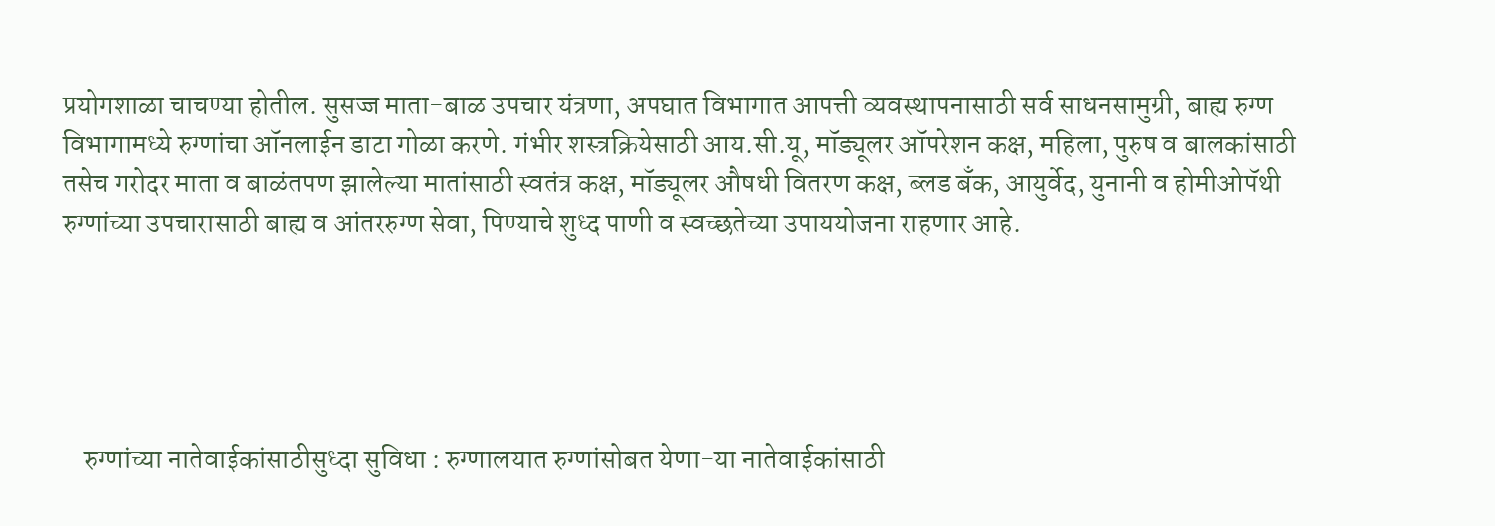प्रयोगशाळा चाचण्या होतील. सुसज्ज माता-बाळ उपचार यंत्रणा, अपघात विभागात आपत्ती व्यवस्थापनासाठी सर्व साधनसामुग्री, बाह्य रुग्ण विभागामध्ये रुग्णांचा ऑनलाईन डाटा गोळा करणे. गंभीर शस्त्रक्रियेसाठी आय.सी.यू, मॉड्यूलर ऑपरेशन कक्ष, महिला, पुरुष व बालकांसाठी तसेच गरोदर माता व बाळंतपण झालेल्या मातांसाठी स्वतंत्र कक्ष, मॉड्यूलर औषधी वितरण कक्ष, ब्लड बँक, आयुर्वेद, युनानी व होमीओपॅथी रुग्णांच्या उपचारासाठी बाह्य व आंतररुग्ण सेवा, पिण्याचे शुध्द पाणी व स्वच्छतेच्या उपाययोजना राहणार आहे.





    रुग्णांच्या नातेवाईकांसाठीसुध्दा सुविधा : रुग्णालयात रुग्णांसोबत येणा-या नातेवाईकांसाठी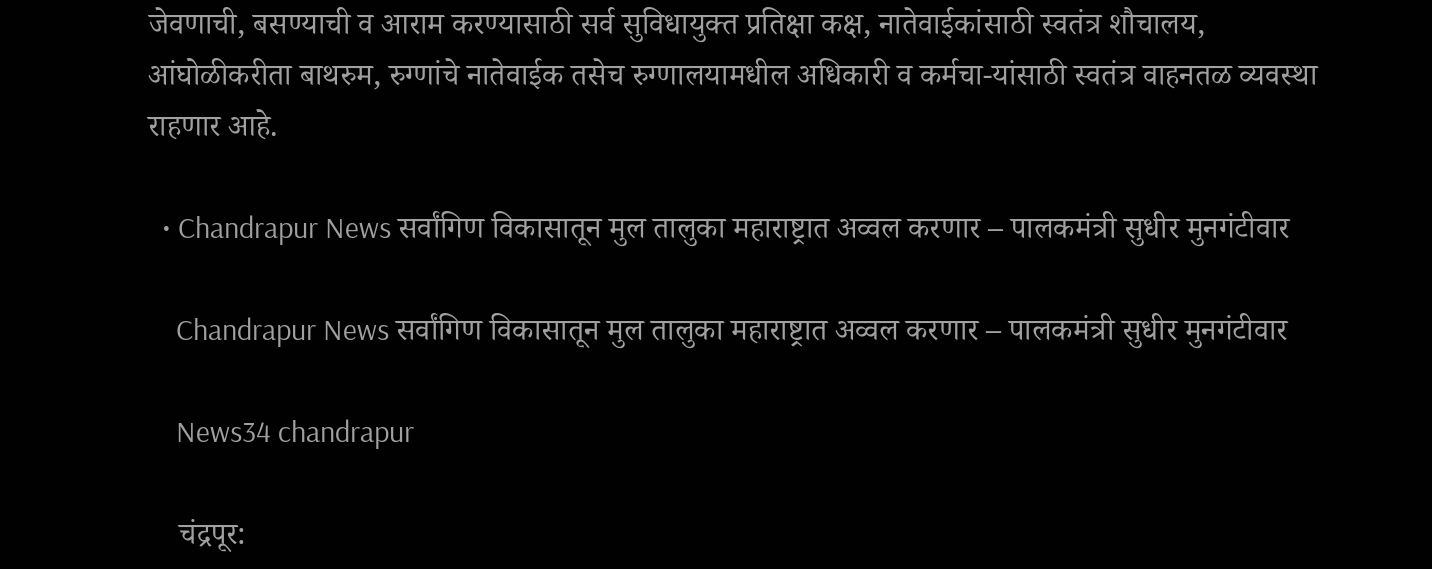जेवणाची, बसण्याची व आराम करण्यासाठी सर्व सुविधायुक्त प्रतिक्षा कक्ष, नातेवाईकांसाठी स्वतंत्र शौचालय, आंघोळीकरीता बाथरुम, रुग्णांचे नातेवाईक तसेच रुग्णालयामधील अधिकारी व कर्मचा-यांसाठी स्वतंत्र वाहनतळ व्यवस्था राहणार आहे.

  • Chandrapur News सर्वांगिण विकासातून मुल तालुका महाराष्ट्रात अव्वल करणार – पालकमंत्री सुधीर मुनगंटीवार

    Chandrapur News सर्वांगिण विकासातून मुल तालुका महाराष्ट्रात अव्वल करणार – पालकमंत्री सुधीर मुनगंटीवार

    News34 chandrapur

    चंद्रपूर: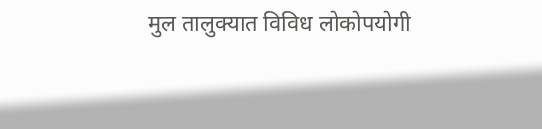मुल तालुक्यात विविध लोकोपयोगी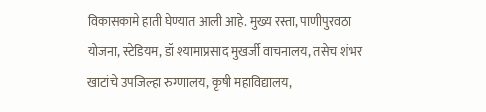विकासकामे हाती घेण्यात आली आहे. मुख्य रस्ता, पाणीपुरवठा योजना, स्टेडियम, डॉ श्यामाप्रसाद मुखर्जी वाचनालय, तसेच शंभर खाटांचे उपजिल्हा रुग्णालय, कृषी महाविद्यालय,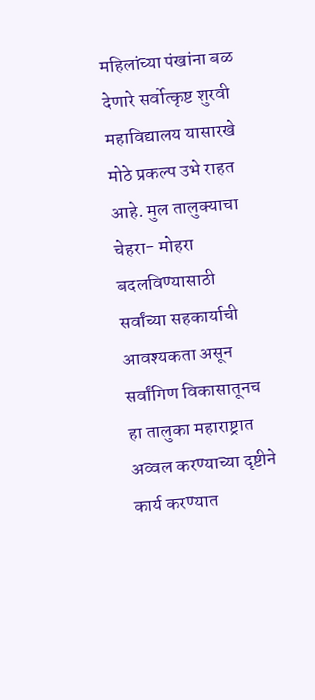महिलांच्या पंखांना बळ देणारे सर्वोत्कृष्ट शुरवी महाविद्यालय यासारखे मोठे प्रकल्प उभे राहत आहे. मुल तालुक्याचा चेहरा- मोहरा बदलविण्यासाठी सर्वांच्या सहकार्याची आवश्यकता असून सर्वांगिण विकासातूनच हा तालुका महाराष्ट्रात अव्वल करण्याच्या दृष्टीने कार्य करण्यात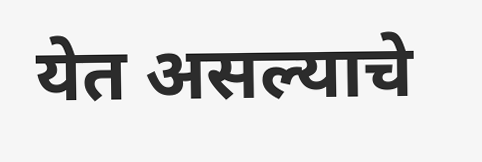येत असल्याचे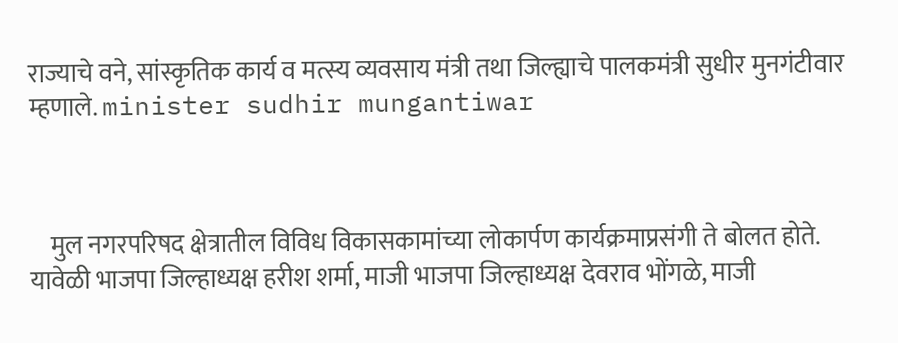राज्याचे वने, सांस्कृतिक कार्य व मत्स्य व्यवसाय मंत्री तथा जिल्ह्याचे पालकमंत्री सुधीर मुनगंटीवार म्हणाले. minister sudhir mungantiwar



    मुल नगरपरिषद क्षेत्रातील विविध विकासकामांच्या लोकार्पण कार्यक्रमाप्रसंगी ते बोलत होते. यावेळी भाजपा जिल्हाध्यक्ष हरीश शर्मा, माजी भाजपा जिल्हाध्यक्ष देवराव भोंगळे, माजी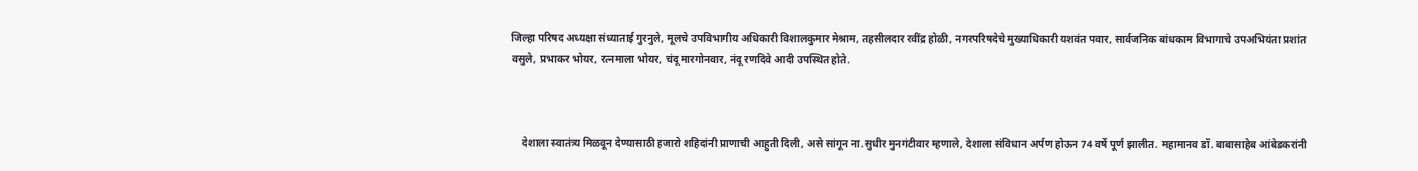जिल्हा परिषद अध्यक्षा संध्याताई गुरनुले, मूलचे उपविभागीय अधिकारी विशालकुमार मेश्राम, तहसीलदार रवींद्र होळी, नगरपरिषदेचे मुख्याधिकारी यशवंत पवार, सार्वजनिक बांधकाम विभागाचे उपअभियंता प्रशांत वसुले, प्रभाकर भोयर, रत्नमाला भोयर, चंदू मारगोनवार, नंदू रणदिवे आदी उपस्थित होते.



    देशाला स्वातंत्र्य मिळवून देण्यासाठी हजारो शहिदांनी प्राणाची आहुती दिली, असे सांगून ना.सुधीर मुनगंटीवार म्हणाले, देशाला संविधान अर्पण होऊन 74 वर्षे पूर्ण झालीत. महामानव डॉ. बाबासाहेब आंबेडकरांनी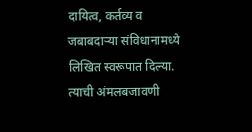दायित्व, कर्तव्य व जबाबदाऱ्या संविधानामध्ये लिखित स्वरूपात दिल्या. त्याची अंमलबजावणी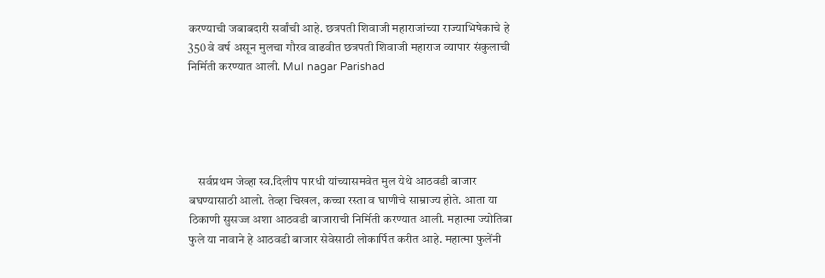करण्याची जबाबदारी सर्वांची आहे. छत्रपती शिवाजी महाराजांच्या राज्याभिषेकाचे हे 350 वे वर्ष असून मुलचा गौरव वाढवीत छत्रपती शिवाजी महाराज व्यापार संकुलाची निर्मिती करण्यात आली. Mul nagar Parishad





    सर्वप्रथम जेव्हा स्व.दिलीप पारधी यांच्यासमवेत मुल येथे आठवडी बाजार बघण्यासाठी आलो. तेव्हा चिखल, कच्चा रस्ता व घाणीचे साम्राज्य होते. आता या ठिकाणी सुसज्ज अशा आठवडी बाजाराची निर्मिती करण्यात आली. महात्मा ज्योतिबा फुले या नावाने हे आठवडी बाजार सेवेसाठी लोकार्पित करीत आहे. महात्मा फुलेंनी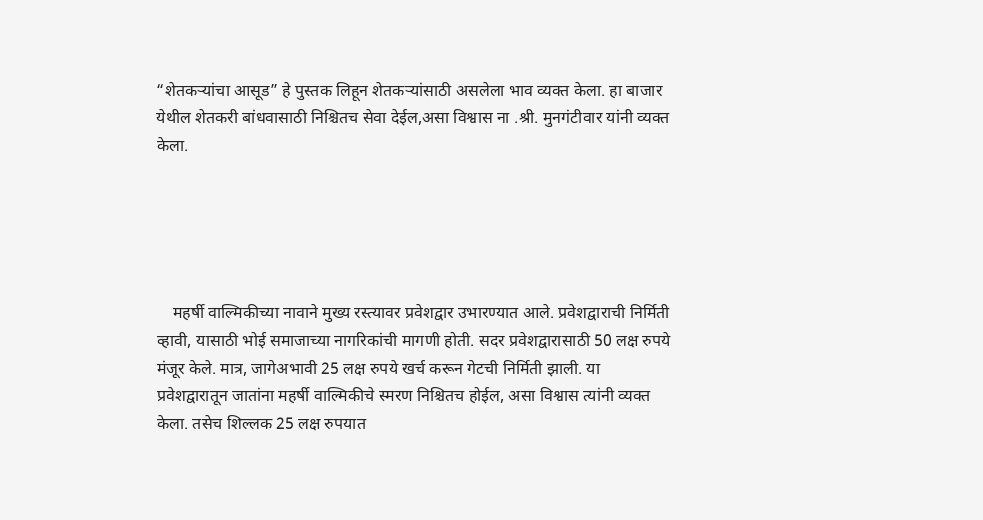“शेतकऱ्यांचा आसूड” हे पुस्तक लिहून शेतकऱ्यांसाठी असलेला भाव व्यक्त केला. हा बाजार येथील शेतकरी बांधवासाठी निश्चितच सेवा देईल,असा विश्वास ना .श्री. मुनगंटीवार यांनी व्यक्त केला.





    महर्षी वाल्मिकीच्या नावाने मुख्य रस्त्यावर प्रवेशद्वार उभारण्यात आले. प्रवेशद्वाराची निर्मिती व्हावी, यासाठी भोई समाजाच्या नागरिकांची मागणी होती. सदर प्रवेशद्वारासाठी 50 लक्ष रुपये मंजूर केले. मात्र, जागेअभावी 25 लक्ष रुपये खर्च करून गेटची निर्मिती झाली. या प्रवेशद्वारातून जातांना महर्षी वाल्मिकीचे स्मरण निश्चितच होईल, असा विश्वास त्यांनी व्यक्त केला. तसेच शिल्लक 25 लक्ष रुपयात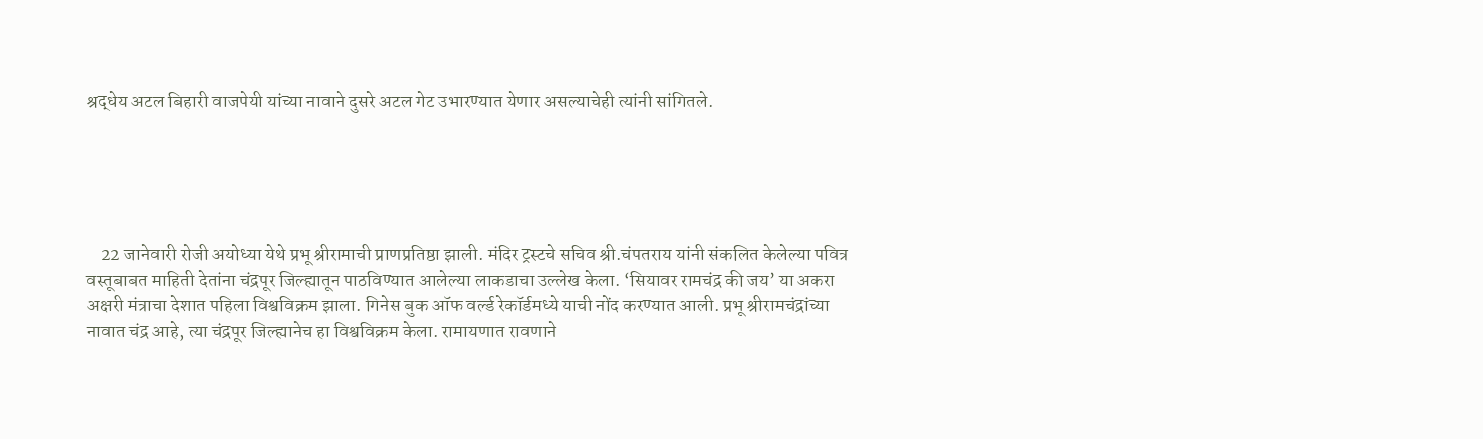श्रद्धेय अटल बिहारी वाजपेयी यांच्या नावाने दुसरे अटल गेट उभारण्यात येणार असल्याचेही त्यांनी सांगितले.





    22 जानेवारी रोजी अयोध्या येथे प्रभू श्रीरामाची प्राणप्रतिष्ठा झाली. मंदिर ट्रस्टचे सचिव श्री.चंपतराय यांनी संकलित केलेल्या पवित्र वस्तूबाबत माहिती देतांना चंद्रपूर जिल्ह्यातून पाठविण्यात आलेल्या लाकडाचा उल्लेख केला. ‘सियावर रामचंद्र की जय’ या अकरा अक्षरी मंत्राचा देशात पहिला विश्वविक्रम झाला. गिनेस बुक ऑफ वर्ल्ड रेकॉर्डमध्ये याची नोंद करण्यात आली. प्रभू श्रीरामचंद्रांच्या नावात चंद्र आहे, त्या चंद्रपूर जिल्ह्यानेच हा विश्वविक्रम केला. रामायणात रावणाने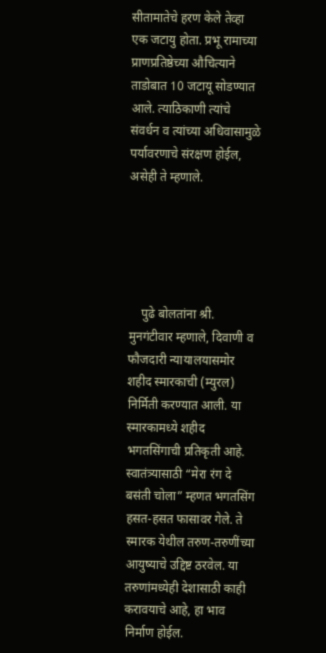सीतामातेचे हरण केले तेव्हा एक जटायु होता. प्रभू रामाच्या प्राणप्रतिष्ठेच्या औचित्याने ताडोबात 10 जटायू सोडण्यात आले. त्याठिकाणी त्यांचे संवर्धन व त्यांच्या अधिवासामुळे पर्यावरणाचे संरक्षण होईल, असेही ते म्हणाले.





    पुढे बोलतांना श्री. मुनगंटीवार म्हणाले, दिवाणी व फौजदारी न्यायालयासमोर शहीद स्मारकाची (म्युरल) निर्मिती करण्यात आली. या स्मारकामध्ये शहीद भगतसिंगाची प्रतिकृती आहे. स्वातंत्र्यासाठी “मेरा रंग दे बसंती चोला” म्हणत भगतसिंग हसत-हसत फासावर गेले. ते स्मारक येथील तरुण-तरुणींच्या आयुष्याचे उद्दिष्ट ठरवेल. या तरुणांमध्येही देशासाठी काही करावयाचे आहे, हा भाव निर्माण होईल.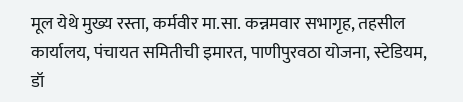मूल येथे मुख्य रस्ता, कर्मवीर मा.सा. कन्नमवार सभागृह, तहसील कार्यालय, पंचायत समितीची इमारत, पाणीपुरवठा योजना, स्टेडियम, डॉ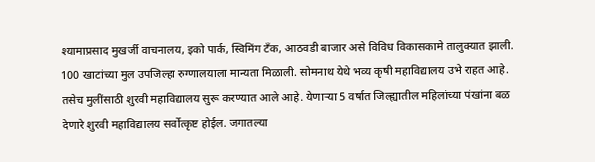श्यामाप्रसाद मुखर्जी वाचनालय, इको पार्क, स्विमिंग टॅंक, आठवडी बाजार असे विविध विकासकामे तालुक्यात झाली. 100 खाटांच्या मुल उपजिल्हा रुग्णालयाला मान्यता मिळाली. सोमनाथ येथे भव्य कृषी महाविद्यालय उभे राहत आहे. तसेच मुलींसाठी शुरवी महाविद्यालय सुरू करण्यात आले आहे. येणाऱ्या 5 वर्षात जिल्ह्यातील महिलांच्या पंखांना बळ देणारे शुरवी महाविद्यालय सर्वोत्कृष्ट होईल. जगातल्या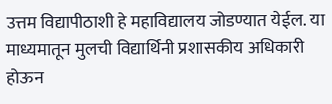उत्तम विद्यापीठाशी हे महाविद्यालय जोडण्यात येईल. या माध्यमातून मुलची विद्यार्थिनी प्रशासकीय अधिकारी होऊन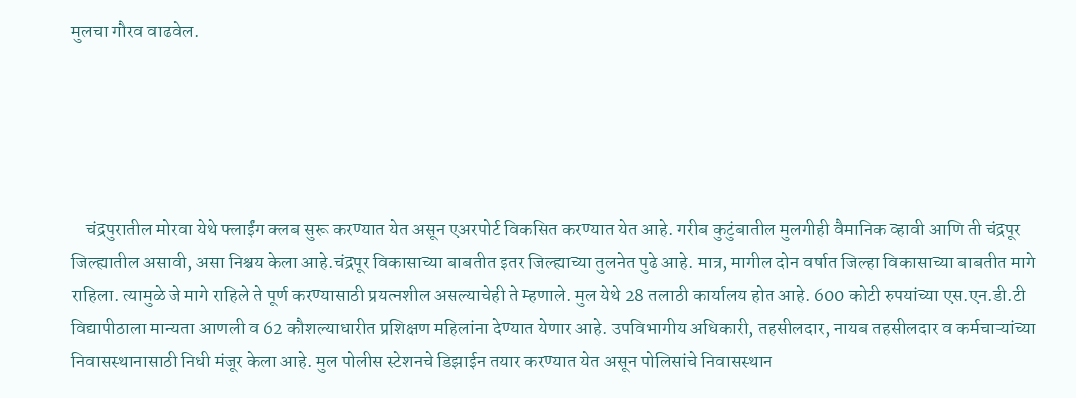मुलचा गौरव वाढवेल.





    चंद्रपुरातील मोरवा येथे फ्लाईंग क्लब सुरू करण्यात येत असून एअरपोर्ट विकसित करण्यात येत आहे. गरीब कुटुंबातील मुलगीही वैमानिक व्हावी आणि ती चंद्रपूर जिल्ह्यातील असावी, असा निश्चय केला आहे.चंद्रपूर विकासाच्या बाबतीत इतर जिल्ह्याच्या तुलनेत पुढे आहे. मात्र, मागील दोन वर्षात जिल्हा विकासाच्या बाबतीत मागे राहिला. त्यामुळे जे मागे राहिले ते पूर्ण करण्यासाठी प्रयत्नशील असल्याचेही ते म्हणाले. मुल येथे 28 तलाठी कार्यालय होत आहे. 600 कोटी रुपयांच्या एस.एन.डी.टी विद्यापीठाला मान्यता आणली व 62 कौशल्याधारीत प्रशिक्षण महिलांना देण्यात येणार आहे. उपविभागीय अधिकारी, तहसीलदार, नायब तहसीलदार व कर्मचाऱ्यांच्या निवासस्थानासाठी निधी मंजूर केला आहे. मुल पोलीस स्टेशनचे डिझाईन तयार करण्यात येत असून पोलिसांचे निवासस्थान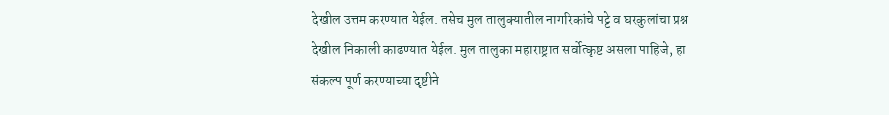देखील उत्तम करण्यात येईल. तसेच मुल तालुक्यातील नागरिकांचे पट्टे व घरकुलांचा प्रश्न देखील निकाली काढण्यात येईल. मुल तालुका महाराष्ट्रात सर्वोत्कृष्ट असला पाहिजे, हा संकल्प पूर्ण करण्याच्या दृष्टीने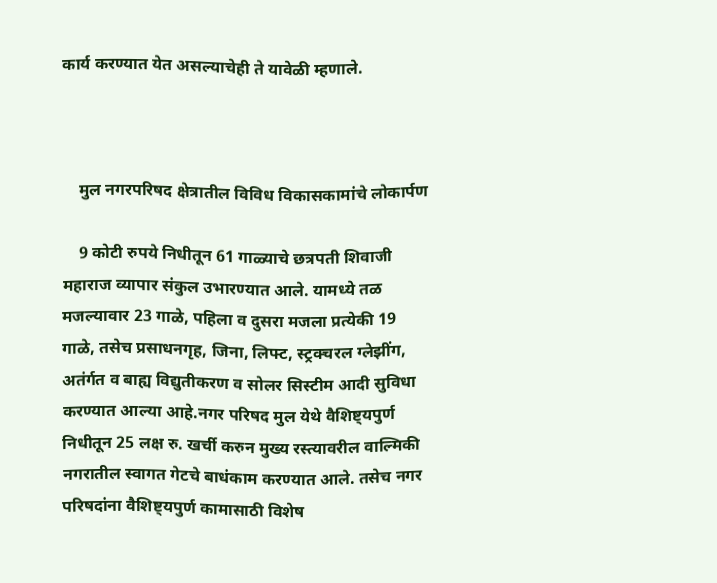कार्य करण्यात येत असल्याचेही ते यावेळी म्हणाले.



    मुल नगरपरिषद क्षेत्रातील विविध विकासकामांचे लोकार्पण

    9 कोटी रुपये निधीतून 61 गाळ्याचे छत्रपती शिवाजी महाराज व्यापार संकुल उभारण्यात आले. यामध्ये तळ मजल्यावार 23 गाळे, पहिला व दुसरा मजला प्रत्येकी 19 गाळे, तसेच प्रसाधनगृह, जिना, लिफ्ट, स्ट्रक्चरल ग्लेझींग, अतंर्गत व बाह्य विद्युतीकरण व सोलर सिस्टीम आदी सुविधा करण्यात आल्या आहे.नगर परिषद मुल येथे वैशिष्ट्यपुर्ण निधीतून 25 लक्ष रु. खर्ची करुन मुख्य रस्त्यावरील वाल्मिकी नगरातील स्वागत गेटचे बाधंकाम करण्यात आले. तसेच नगर परिषदांना वैशिष्ट्यपुर्ण कामासाठी विशेष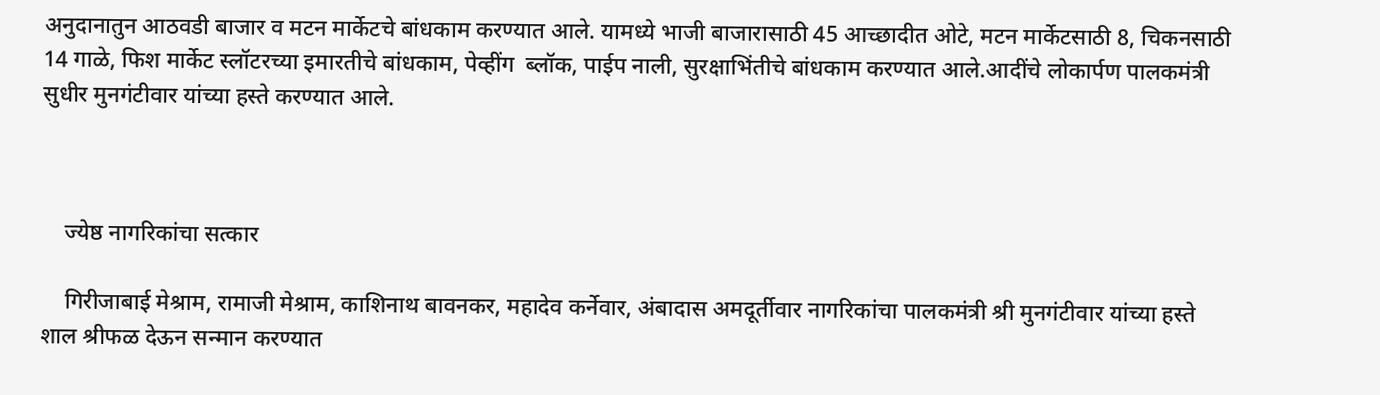अनुदानातुन आठवडी बाजार व मटन मार्केटचे बांधकाम करण्यात आले. यामध्ये भाजी बाजारासाठी 45 आच्छादीत ओटे, मटन मार्केटसाठी 8, चिकनसाठी  14 गाळे, फिश मार्केट स्लॉटरच्या इमारतीचे बांधकाम, पेव्हींग  ब्लॉक, पाईप नाली, सुरक्षाभिंतीचे बांधकाम करण्यात आले.आदींचे लोकार्पण पालकमंत्री सुधीर मुनगंटीवार यांच्या हस्ते करण्यात आले.



    ज्येष्ठ नागरिकांचा सत्कार

    गिरीजाबाई मेश्राम, रामाजी मेश्राम, काशिनाथ बावनकर, महादेव कर्नेवार, अंबादास अमदूर्तीवार नागरिकांचा पालकमंत्री श्री मुनगंटीवार यांच्या हस्ते शाल श्रीफळ देऊन सन्मान करण्यात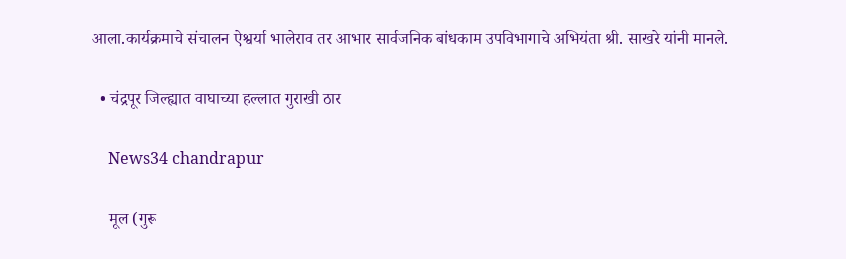आला.कार्यक्रमाचे संचालन ऐश्वर्या भालेराव तर आभार सार्वजनिक बांधकाम उपविभागाचे अभियंता श्री. साखरे यांनी मानले.

  • चंद्रपूर जिल्ह्यात वाघाच्या हल्लात गुराखी ठार

    News34 chandrapur

    मूल (गुरू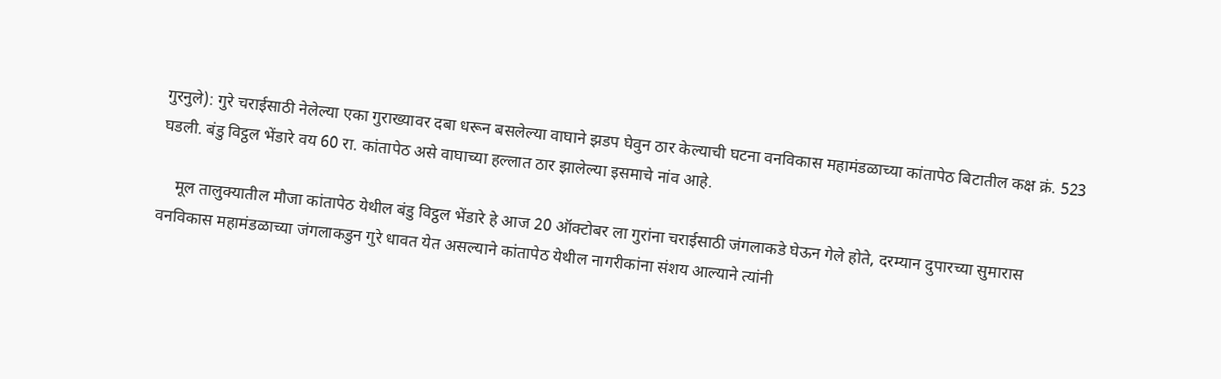गुरनुले): गुरे चराईसाठी नेलेल्या एका गुराख्यावर दबा धरून बसलेल्या वाघाने झडप घेवुन ठार केल्याची घटना वनविकास महामंडळाच्या कांतापेठ बिटातील कक्ष क्रं. 523 घडली. बंडु विट्ठल भेंडारे वय 60 रा. कांतापेठ असे वाघाच्या हल्लात ठार झालेल्या इसमाचे नांव आहे.

    मूल तालुक्यातील मौजा कांतापेठ येथील बंडु विट्ठल भेंडारे हे आज 20 ऑक्टोबर ला गुरांना चराईसाठी जंगलाकडे घेऊन गेले होते, दरम्यान दुपारच्या सुमारास वनविकास महामंडळाच्या जंगलाकडुन गुरे धावत येत असल्याने कांतापेठ येथील नागरीकांना संशय आल्याने त्यांनी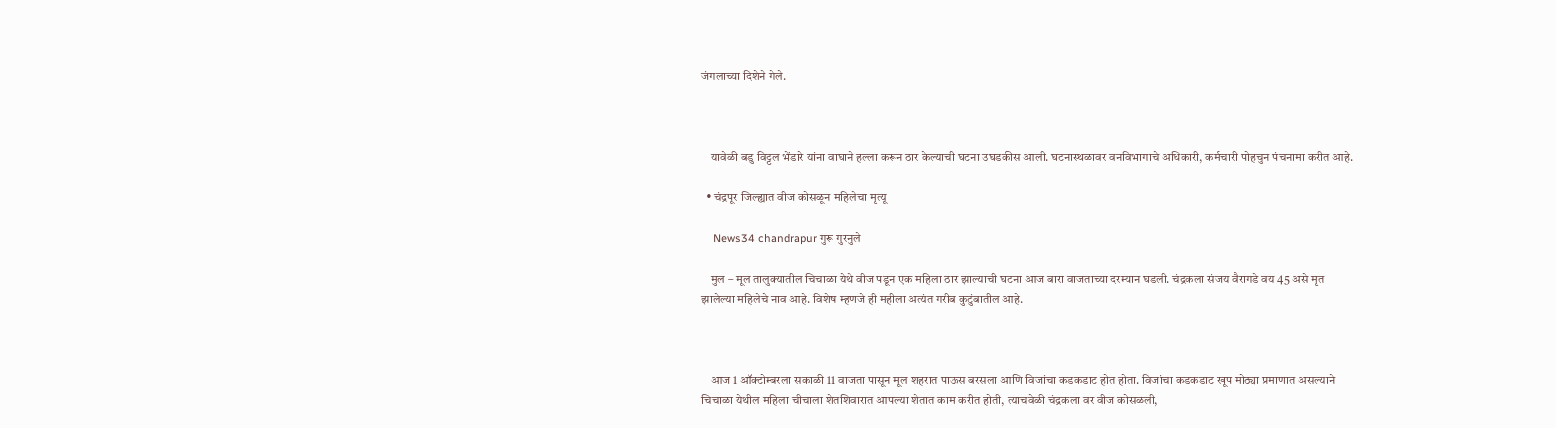जंगलाच्या दिशेने गेले.



    यावेळी बडु विट्टल भेंडारे यांना वाघाने हल्ला करून ठार केल्याची घटना उघडकीस आली. घटनास्थळावर वनविभागाचे अधिकारी, कर्मचारी पोहचुन पंचनामा करीत आहे.

  • चंद्रपूर जिल्ह्यात वीज कोसळून महिलेचा मृत्यू

    News34 chandrapur गुरू गुरनुले

    मुल – मूल तालुक्यातील चिचाळा येथे वीज पडून एक महिला ठार झाल्याची घटना आज बारा वाजताच्या दरम्यान घडली. चंद्रकला संजय वैरागडे वय 45 असे मृत झालेल्या महिलेचे नाव आहे. विशेष म्हणजे ही महीला अत्यंत गरीब कुटुंबातील आहे.



    आज 1 ऑक्टोम्बरला सकाळी 11 वाजता पासून मूल शहरात पाऊस बरसला आणि विजांचा कडकडाट होत होता. विजांचा कडकडाट खूप मोठ्या प्रमाणात असल्याने चिचाळा येथील महिला चीचाला शेतशिवारात आपल्या शेतात काम करीत होती, त्याचवेळी चंद्रकला वर वीज कोसळली,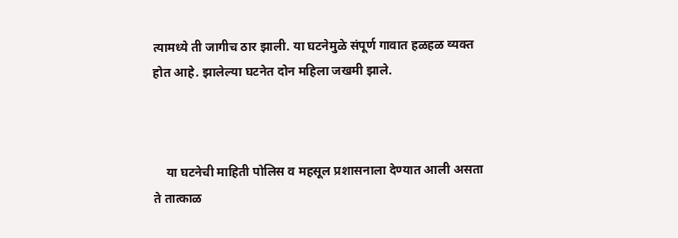त्यामध्ये ती जागीच ठार झाली. या घटनेमुळे संपूर्ण गावात हळहळ व्यक्त होत आहे. झालेल्या घटनेत दोन महिला जखमी झाले.



    या घटनेची माहिती पोलिस व महसूल प्रशासनाला देण्यात आली असता ते तात्काळ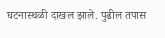घटनास्थळी दाखल झाले. पुढील तपास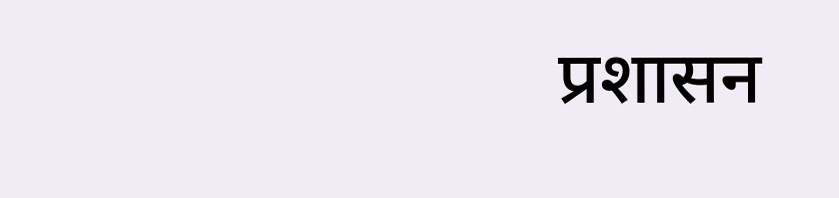प्रशासन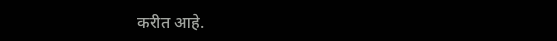करीत आहे.